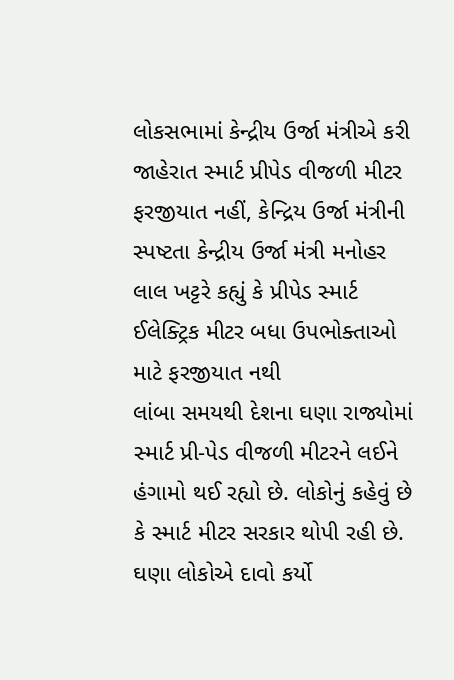લોકસભામાં કેન્દ્રીય ઉર્જા મંત્રીએ કરી જાહેરાત સ્માર્ટ પ્રીપેડ વીજળી મીટર ફરજીયાત નહીં, કેન્દ્રિય ઉર્જા મંત્રીની સ્પષ્ટતા કેન્દ્રીય ઉર્જા મંત્રી મનોહર લાલ ખટ્ટરે કહ્યું કે પ્રીપેડ સ્માર્ટ ઈલેક્ટ્રિક મીટર બધા ઉપભોક્તાઓ માટે ફરજીયાત નથી
લાંબા સમયથી દેશના ઘણા રાજ્યોમાં સ્માર્ટ પ્રી-પેડ વીજળી મીટરને લઈને હંગામો થઈ રહ્યો છે. લોકોનું કહેવું છે કે સ્માર્ટ મીટર સરકાર થોપી રહી છે. ઘણા લોકોએ દાવો કર્યો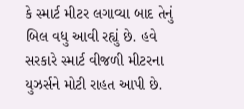કે સ્માર્ટ મીટર લગાવ્યા બાદ તેનું બિલ વધુ આવી રહ્યું છે. હવે સરકારે સ્માર્ટ વીજળી મીટરના યુઝર્સને મોટી રાહત આપી છે.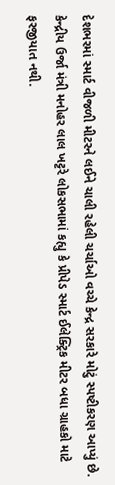દેશભરમાં સ્માર્ટ વીજળી મીટરને લઈને ચાલી રહેલી ચર્ચાઓ વચ્ચે કેન્દ્ર સરકારે મોટું સ્પષ્ટીકરણ આપ્યું છે. કેન્દ્રીય ઉર્જા મંત્રી મનોહર લાલ ખટ્ટરે લોકસભામાં કહ્યુ કે પ્રીપેડ સ્માર્ટ ઈલેક્ટ્રિક મીટર બધા ગ્રાહકો માટે ફરજીયાત નથી.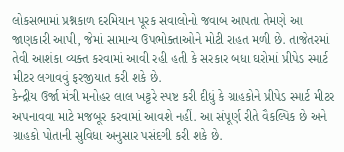લોકસભામાં પ્રશ્નકાળ દરમિયાન પૂરક સવાલોનો જવાબ આપતા તેમણે આ જાણકારી આપી, જેમાં સામાન્ય ઉપભોક્તાઓને મોટી રાહત મળી છે. તાજેતરમાં તેવી આશંકા વ્યક્ત કરવામાં આવી રહી હતી કે સરકાર બધા ઘરોમાં પ્રીપેડ સ્માર્ટ મીટર લગાવવું ફરજીયાત કરી શકે છે.
કેન્દ્રીય ઉર્જા મંત્રી મનોહર લાલ ખટ્ટરે સ્પષ્ટ કરી દીધું કે ગ્રાહકોને પ્રીપેડ સ્માર્ટ મીટર અપનાવવા માટે મજબૂર કરવામાં આવશે નહીં. આ સંપૂર્ણ રીતે વૈકલ્પિક છે અને ગ્રાહકો પોતાની સુવિધા અનુસાર પસંદગી કરી શકે છે.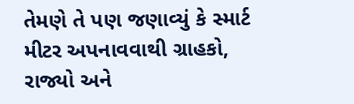તેમણે તે પણ જણાવ્યું કે સ્માર્ટ મીટર અપનાવવાથી ગ્રાહકો, રાજ્યો અને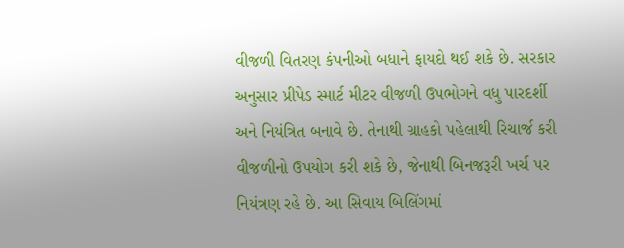વીજળી વિતરણ કંપનીઓ બધાને ફાયદો થઈ શકે છે. સરકાર અનુસાર પ્રીપેડ સ્માર્ટ મીટર વીજળી ઉપભોગને વધુ પારદર્શી અને નિયંત્રિત બનાવે છે. તેનાથી ગ્રાહકો પહેલાથી રિચાર્જ કરી વીજળીનો ઉપયોગ કરી શકે છે, જેનાથી બિનજરૂરી ખર્ચ પર નિયંત્રણ રહે છે. આ સિવાય બિલિંગમાં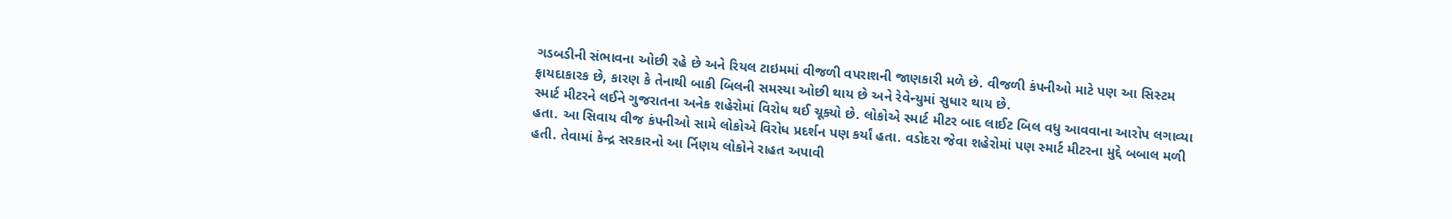ગડબડીની સંભાવના ઓછી રહે છે અને રિયલ ટાઇમમાં વીજળી વપરાશની જાણકારી મળે છે. વીજળી કંપનીઓ માટે પણ આ સિસ્ટમ ફાયદાકારક છે, કારણ કે તેનાથી બાકી બિલની સમસ્યા ઓછી થાય છે અને રેવેન્યુમાં સુધાર થાય છે.
સ્માર્ટ મીટરને લઈને ગુજરાતના અનેક શહેરોમાં વિરોધ થઈ ચૂક્યો છે. લોકોએ સ્માર્ટ મીટર બાદ લાઈટ બિલ વધુ આવવાના આરોપ લગાવ્યા હતા. આ સિવાય વીજ કંપનીઓ સામે લોકોએ વિરોધ પ્રદર્શન પણ કર્યાં હતા. વડોદરા જેવા શહેરોમાં પણ સ્માર્ટ મીટરના મુદ્દે બબાલ મળી હતી. તેવામાં કેન્દ્ર સરકારનો આ ર્નિણય લોકોને રાહત અપાવી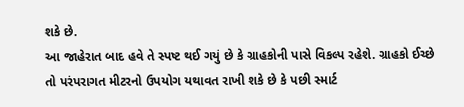શકે છે.
આ જાહેરાત બાદ હવે તે સ્પષ્ટ થઈ ગયું છે કે ગ્રાહકોની પાસે વિકલ્પ રહેશે. ગ્રાહકો ઈચ્છે તો પરંપરાગત મીટરનો ઉપયોગ યથાવત રાખી શકે છે કે પછી સ્માર્ટ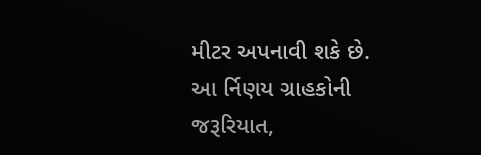મીટર અપનાવી શકે છે. આ ર્નિણય ગ્રાહકોની જરૂરિયાત,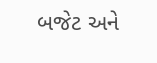બજેટ અને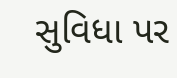સુવિધા પર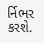ર્નિભર કરશે.